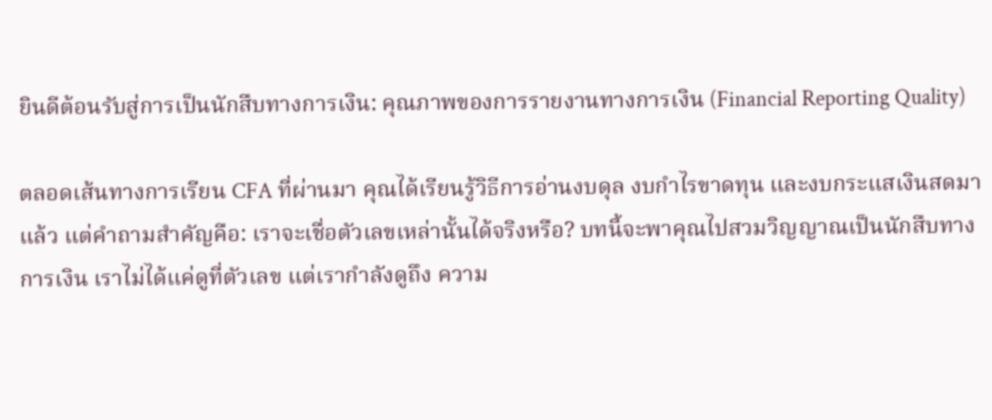ยินดีต้อนรับสู่การเป็นนักสืบทางการเงิน: คุณภาพของการรายงานทางการเงิน (Financial Reporting Quality)

ตลอดเส้นทางการเรียน CFA ที่ผ่านมา คุณได้เรียนรู้วิธีการอ่านงบดุล งบกำไรขาดทุน และงบกระแสเงินสดมาแล้ว แต่คำถามสำคัญคือ: เราจะเชื่อตัวเลขเหล่านั้นได้จริงหรือ? บทนี้จะพาคุณไปสวมวิญญาณเป็นนักสืบทางการเงิน เราไม่ได้แค่ดูที่ตัวเลข แต่เรากำลังดูถึง ความ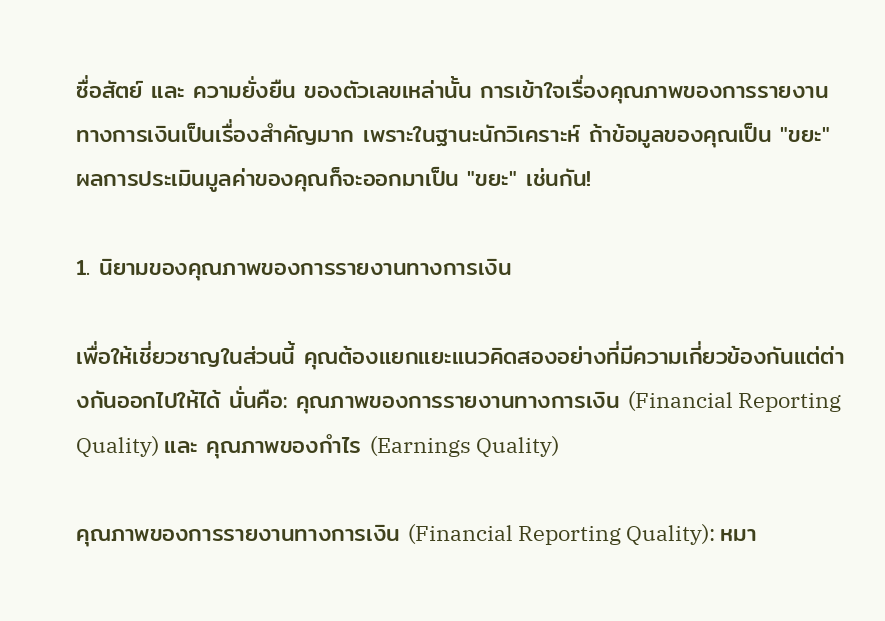ซื่อสัตย์ และ ความยั่งยืน ของตัวเลขเหล่านั้น การเข้าใจเรื่องคุณภาพของการรายงานทางการเงินเป็นเรื่องสำคัญมาก เพราะในฐานะนักวิเคราะห์ ถ้าข้อมูลของคุณเป็น "ขยะ" ผลการประเมินมูลค่าของคุณก็จะออกมาเป็น "ขยะ" เช่นกัน!

1. นิยามของคุณภาพของการรายงานทางการเงิน

เพื่อให้เชี่ยวชาญในส่วนนี้ คุณต้องแยกแยะแนวคิดสองอย่างที่มีความเกี่ยวข้องกันแต่ต่างกันออกไปให้ได้ นั่นคือ: คุณภาพของการรายงานทางการเงิน (Financial Reporting Quality) และ คุณภาพของกำไร (Earnings Quality)

คุณภาพของการรายงานทางการเงิน (Financial Reporting Quality): หมา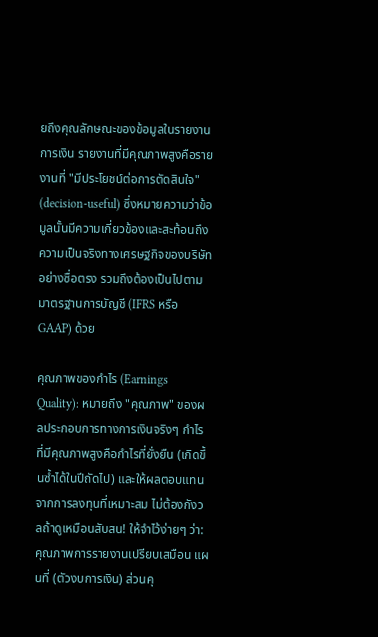ยถึงคุณลักษณะของข้อมูลในรายงานการเงิน รายงานที่มีคุณภาพสูงคือรายงานที่ "มีประโยชน์ต่อการตัดสินใจ" (decision-useful) ซึ่งหมายความว่าข้อมูลนั้นมีความเกี่ยวข้องและสะท้อนถึงความเป็นจริงทางเศรษฐกิจของบริษัทอย่างซื่อตรง รวมถึงต้องเป็นไปตามมาตรฐานการบัญชี (IFRS หรือ GAAP) ด้วย

คุณภาพของกำไร (Earnings Quality): หมายถึง "คุณภาพ" ของผลประกอบการทางการเงินจริงๆ กำไรที่มีคุณภาพสูงคือกำไรที่ยั่งยืน (เกิดขึ้นซ้ำได้ในปีถัดไป) และให้ผลตอบแทนจากการลงทุนที่เหมาะสม ไม่ต้องกังวลถ้าดูเหมือนสับสน! ให้จำไว้ง่ายๆ ว่า: คุณภาพการรายงานเปรียบเสมือน แผนที่ (ตัวงบการเงิน) ส่วนคุ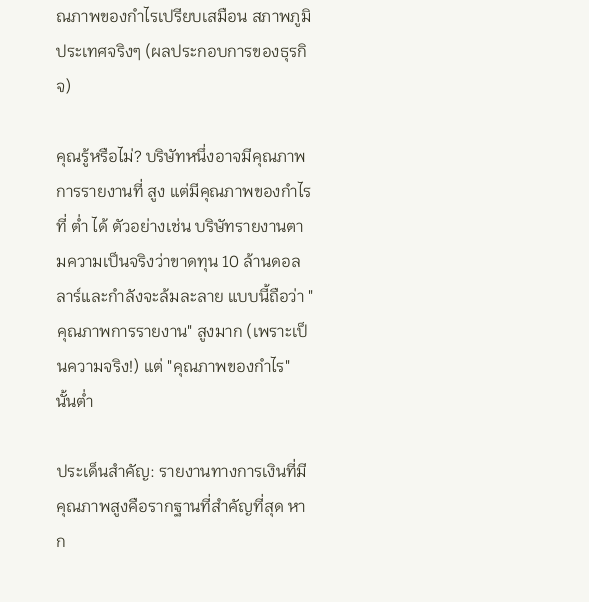ณภาพของกำไรเปรียบเสมือน สภาพภูมิประเทศจริงๆ (ผลประกอบการของธุรกิจ)

คุณรู้หรือไม่? บริษัทหนึ่งอาจมีคุณภาพการรายงานที่ สูง แต่มีคุณภาพของกำไรที่ ต่ำ ได้ ตัวอย่างเช่น บริษัทรายงานตามความเป็นจริงว่าขาดทุน 10 ล้านดอลลาร์และกำลังจะล้มละลาย แบบนี้ถือว่า "คุณภาพการรายงาน" สูงมาก (เพราะเป็นความจริง!) แต่ "คุณภาพของกำไร" นั้นต่ำ

ประเด็นสำคัญ: รายงานทางการเงินที่มีคุณภาพสูงคือรากฐานที่สำคัญที่สุด หาก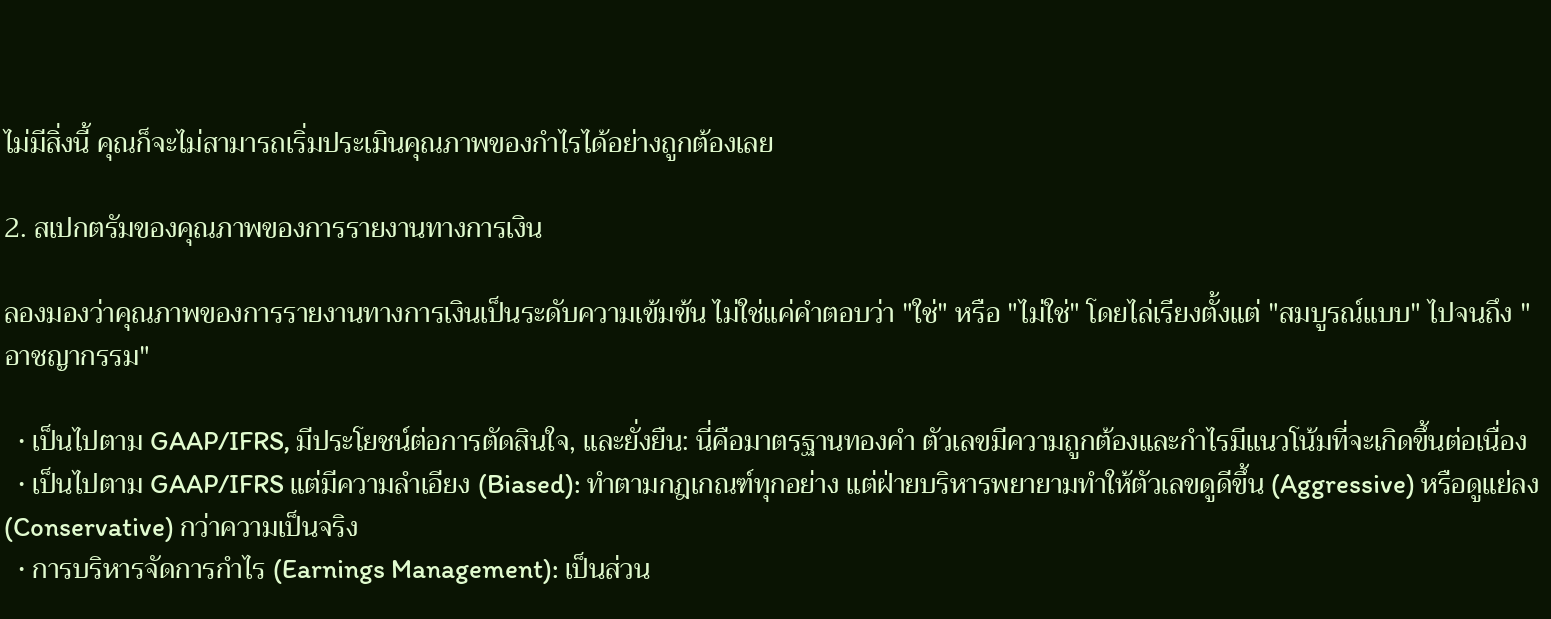ไม่มีสิ่งนี้ คุณก็จะไม่สามารถเริ่มประเมินคุณภาพของกำไรได้อย่างถูกต้องเลย

2. สเปกตรัมของคุณภาพของการรายงานทางการเงิน

ลองมองว่าคุณภาพของการรายงานทางการเงินเป็นระดับความเข้มข้น ไม่ใช่แค่คำตอบว่า "ใช่" หรือ "ไม่ใช่" โดยไล่เรียงตั้งแต่ "สมบูรณ์แบบ" ไปจนถึง "อาชญากรรม"

  • เป็นไปตาม GAAP/IFRS, มีประโยชน์ต่อการตัดสินใจ, และยั่งยืน: นี่คือมาตรฐานทองคำ ตัวเลขมีความถูกต้องและกำไรมีแนวโน้มที่จะเกิดขึ้นต่อเนื่อง
  • เป็นไปตาม GAAP/IFRS แต่มีความลำเอียง (Biased): ทำตามกฎเกณฑ์ทุกอย่าง แต่ฝ่ายบริหารพยายามทำให้ตัวเลขดูดีขึ้น (Aggressive) หรือดูแย่ลง (Conservative) กว่าความเป็นจริง
  • การบริหารจัดการกำไร (Earnings Management): เป็นส่วน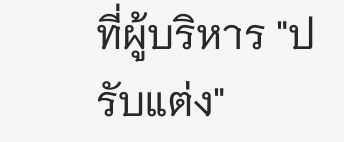ที่ผู้บริหาร "ปรับแต่ง"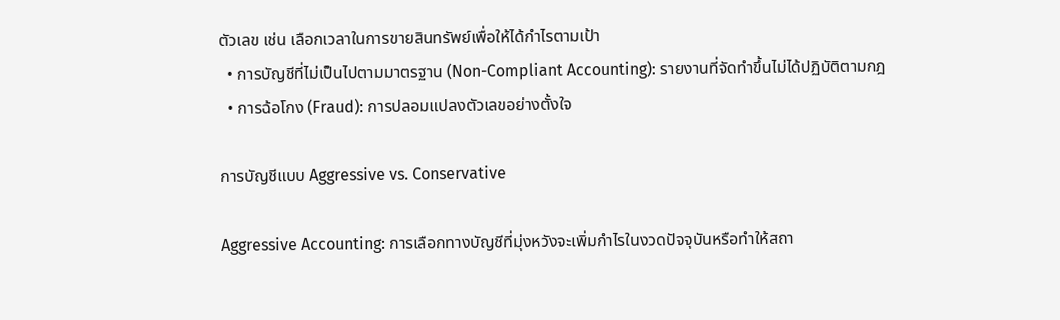ตัวเลข เช่น เลือกเวลาในการขายสินทรัพย์เพื่อให้ได้กำไรตามเป้า
  • การบัญชีที่ไม่เป็นไปตามมาตรฐาน (Non-Compliant Accounting): รายงานที่จัดทำขึ้นไม่ได้ปฏิบัติตามกฎ
  • การฉ้อโกง (Fraud): การปลอมแปลงตัวเลขอย่างตั้งใจ

การบัญชีแบบ Aggressive vs. Conservative

Aggressive Accounting: การเลือกทางบัญชีที่มุ่งหวังจะเพิ่มกำไรในงวดปัจจุบันหรือทำให้สถา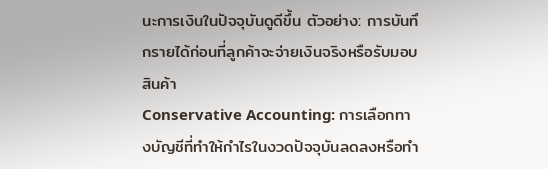นะการเงินในปัจจุบันดูดีขึ้น ตัวอย่าง: การบันทึกรายได้ก่อนที่ลูกค้าจะจ่ายเงินจริงหรือรับมอบสินค้า
Conservative Accounting: การเลือกทางบัญชีที่ทำให้กำไรในงวดปัจจุบันลดลงหรือทำ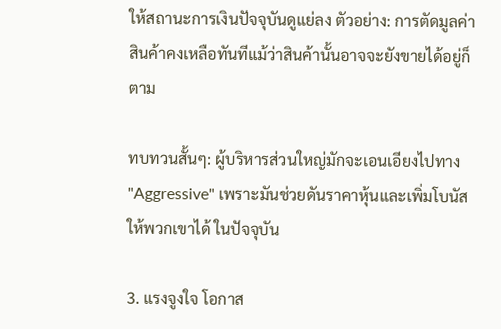ให้สถานะการเงินปัจจุบันดูแย่ลง ตัวอย่าง: การตัดมูลค่าสินค้าคงเหลือทันทีแม้ว่าสินค้านั้นอาจจะยังขายได้อยู่ก็ตาม

ทบทวนสั้นๆ: ผู้บริหารส่วนใหญ่มักจะเอนเอียงไปทาง "Aggressive" เพราะมันช่วยดันราคาหุ้นและเพิ่มโบนัสให้พวกเขาได้ ในปัจจุบัน

3. แรงจูงใจ โอกาส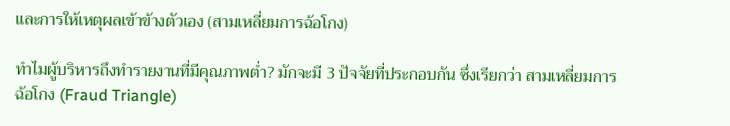และการให้เหตุผลเข้าข้างตัวเอง (สามเหลี่ยมการฉ้อโกง)

ทำไมผู้บริหารถึงทำรายงานที่มีคุณภาพต่ำ? มักจะมี 3 ปัจจัยที่ประกอบกัน ซึ่งเรียกว่า สามเหลี่ยมการฉ้อโกง (Fraud Triangle)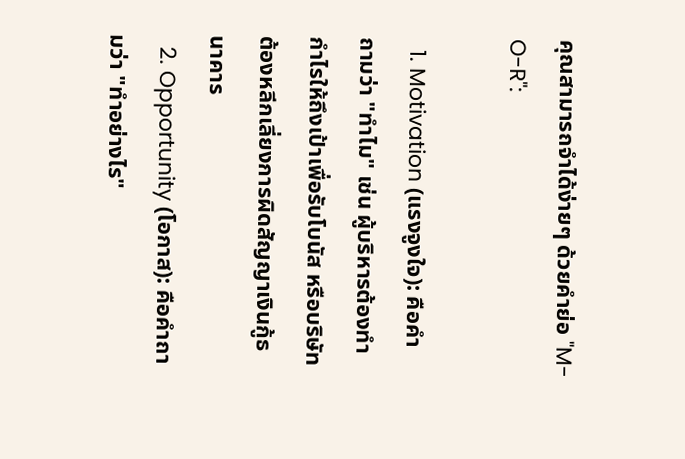คุณสามารถจำได้ง่ายๆ ด้วยคำย่อ "M-O-R":

  1. Motivation (แรงจูงใจ): คือคำถามว่า "ทำไม" เช่น ผู้บริหารต้องทำกำไรให้ถึงเป้าเพื่อรับโบนัส หรือบริษัทต้องหลีกเลี่ยงการผิดสัญญาเงินกู้ธนาคาร
  2. Opportunity (โอกาส): คือคำถามว่า "ทำอย่างไร"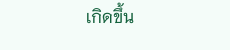เกิดขึ้น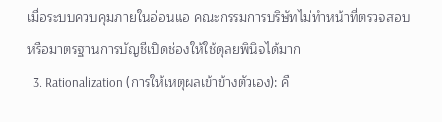เมื่อระบบควบคุมภายในอ่อนแอ คณะกรรมการบริษัทไม่ทำหน้าที่ตรวจสอบ หรือมาตรฐานการบัญชีเปิดช่องให้ใช้ดุลยพินิจได้มาก
  3. Rationalization (การให้เหตุผลเข้าข้างตัวเอง): คื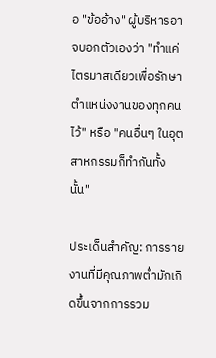อ "ข้ออ้าง" ผู้บริหารอาจบอกตัวเองว่า "ทำแค่ไตรมาสเดียวเพื่อรักษาตำแหน่งงานของทุกคนไว้" หรือ "คนอื่นๆ ในอุตสาหกรรมก็ทำกันทั้งนั้น"

ประเด็นสำคัญ: การรายงานที่มีคุณภาพต่ำมักเกิดขึ้นจากการรวม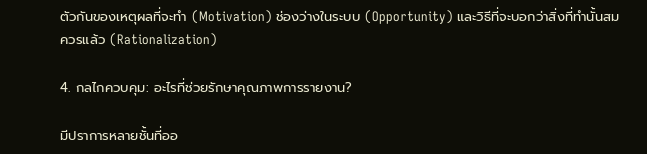ตัวกันของเหตุผลที่จะทำ (Motivation) ช่องว่างในระบบ (Opportunity) และวิธีที่จะบอกว่าสิ่งที่ทำนั้นสมควรแล้ว (Rationalization)

4. กลไกควบคุม: อะไรที่ช่วยรักษาคุณภาพการรายงาน?

มีปราการหลายชั้นที่ออ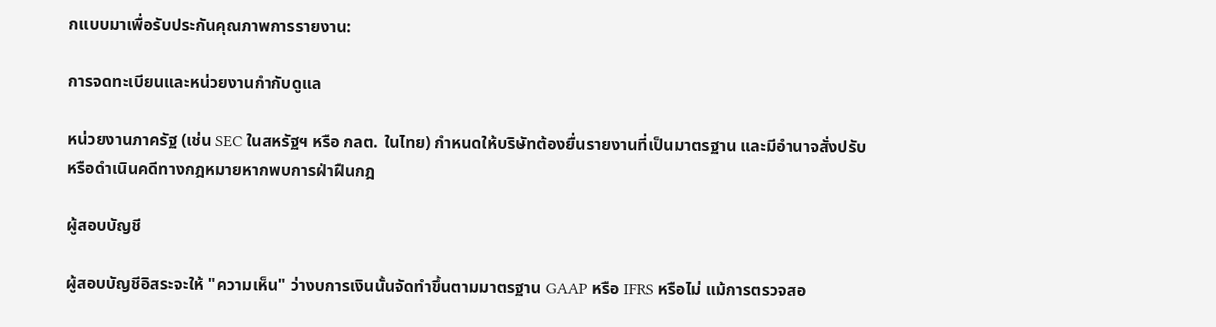กแบบมาเพื่อรับประกันคุณภาพการรายงาน:

การจดทะเบียนและหน่วยงานกำกับดูแล

หน่วยงานภาครัฐ (เช่น SEC ในสหรัฐฯ หรือ กลต. ในไทย) กำหนดให้บริษัทต้องยื่นรายงานที่เป็นมาตรฐาน และมีอำนาจสั่งปรับหรือดำเนินคดีทางกฎหมายหากพบการฝ่าฝืนกฎ

ผู้สอบบัญชี

ผู้สอบบัญชีอิสระจะให้ "ความเห็น" ว่างบการเงินนั้นจัดทำขึ้นตามมาตรฐาน GAAP หรือ IFRS หรือไม่ แม้การตรวจสอ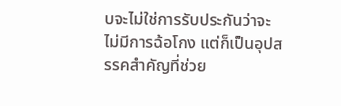บจะไม่ใช่การรับประกันว่าจะไม่มีการฉ้อโกง แต่ก็เป็นอุปสรรคสำคัญที่ช่วย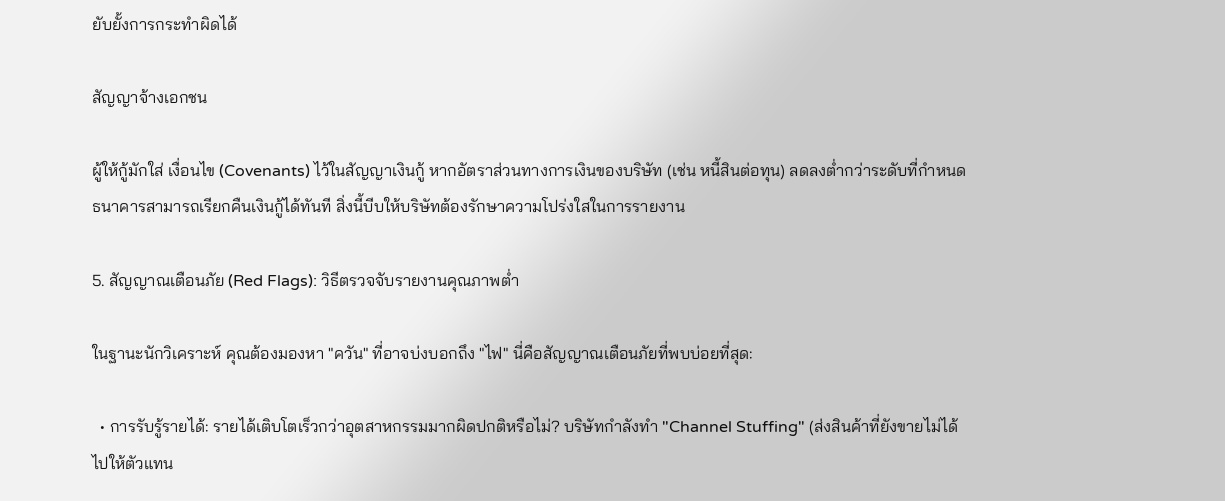ยับยั้งการกระทำผิดได้

สัญญาจ้างเอกชน

ผู้ให้กู้มักใส่ เงื่อนไข (Covenants) ไว้ในสัญญาเงินกู้ หากอัตราส่วนทางการเงินของบริษัท (เช่น หนี้สินต่อทุน) ลดลงต่ำกว่าระดับที่กำหนด ธนาคารสามารถเรียกคืนเงินกู้ได้ทันที สิ่งนี้บีบให้บริษัทต้องรักษาความโปร่งใสในการรายงาน

5. สัญญาณเตือนภัย (Red Flags): วิธีตรวจจับรายงานคุณภาพต่ำ

ในฐานะนักวิเคราะห์ คุณต้องมองหา "ควัน" ที่อาจบ่งบอกถึง "ไฟ" นี่คือสัญญาณเตือนภัยที่พบบ่อยที่สุด:

  • การรับรู้รายได้: รายได้เติบโตเร็วกว่าอุตสาหกรรมมากผิดปกติหรือไม่? บริษัทกำลังทำ "Channel Stuffing" (ส่งสินค้าที่ยังขายไม่ได้ไปให้ตัวแทน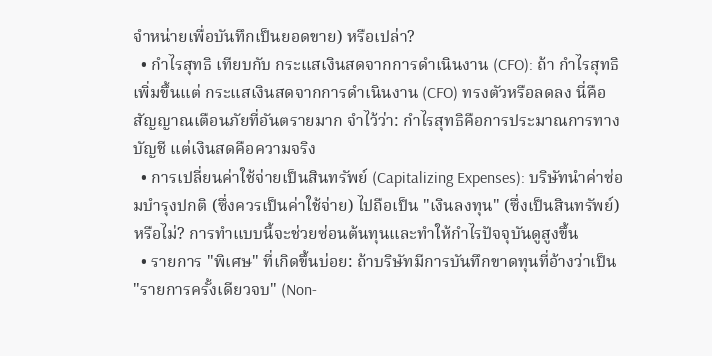จำหน่ายเพื่อบันทึกเป็นยอดขาย) หรือเปล่า?
  • กำไรสุทธิ เทียบกับ กระแสเงินสดจากการดำเนินงาน (CFO): ถ้า กำไรสุทธิ เพิ่มขึ้นแต่ กระแสเงินสดจากการดำเนินงาน (CFO) ทรงตัวหรือลดลง นี่คือสัญญาณเตือนภัยที่อันตรายมาก จำไว้ว่า: กำไรสุทธิคือการประมาณการทางบัญชี แต่เงินสดคือความจริง
  • การเปลี่ยนค่าใช้จ่ายเป็นสินทรัพย์ (Capitalizing Expenses): บริษัทนำค่าซ่อมบำรุงปกติ (ซึ่งควรเป็นค่าใช้จ่าย) ไปถือเป็น "เงินลงทุน" (ซึ่งเป็นสินทรัพย์) หรือไม่? การทำแบบนี้จะช่วยซ่อนต้นทุนและทำให้กำไรปัจจุบันดูสูงขึ้น
  • รายการ "พิเศษ" ที่เกิดขึ้นบ่อย: ถ้าบริษัทมีการบันทึกขาดทุนที่อ้างว่าเป็น "รายการครั้งเดียวจบ" (Non-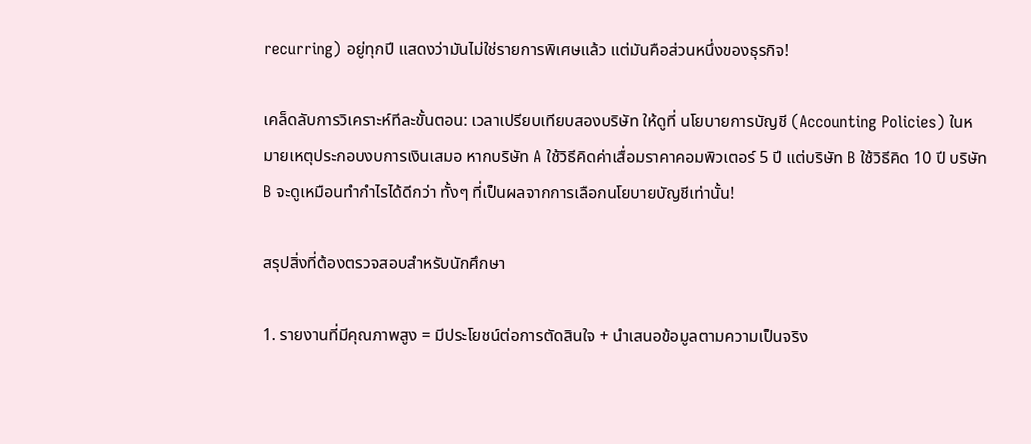recurring) อยู่ทุกปี แสดงว่ามันไม่ใช่รายการพิเศษแล้ว แต่มันคือส่วนหนึ่งของธุรกิจ!

เคล็ดลับการวิเคราะห์ทีละขั้นตอน: เวลาเปรียบเทียบสองบริษัท ให้ดูที่ นโยบายการบัญชี (Accounting Policies) ในหมายเหตุประกอบงบการเงินเสมอ หากบริษัท A ใช้วิธีคิดค่าเสื่อมราคาคอมพิวเตอร์ 5 ปี แต่บริษัท B ใช้วิธีคิด 10 ปี บริษัท B จะดูเหมือนทำกำไรได้ดีกว่า ทั้งๆ ที่เป็นผลจากการเลือกนโยบายบัญชีเท่านั้น!

สรุปสิ่งที่ต้องตรวจสอบสำหรับนักศึกษา

1. รายงานที่มีคุณภาพสูง = มีประโยชน์ต่อการตัดสินใจ + นำเสนอข้อมูลตามความเป็นจริง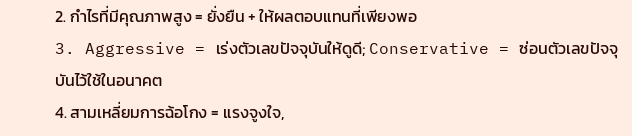2. กำไรที่มีคุณภาพสูง = ยั่งยืน + ให้ผลตอบแทนที่เพียงพอ
3. Aggressive = เร่งตัวเลขปัจจุบันให้ดูดี; Conservative = ซ่อนตัวเลขปัจจุบันไว้ใช้ในอนาคต
4. สามเหลี่ยมการฉ้อโกง = แรงจูงใจ,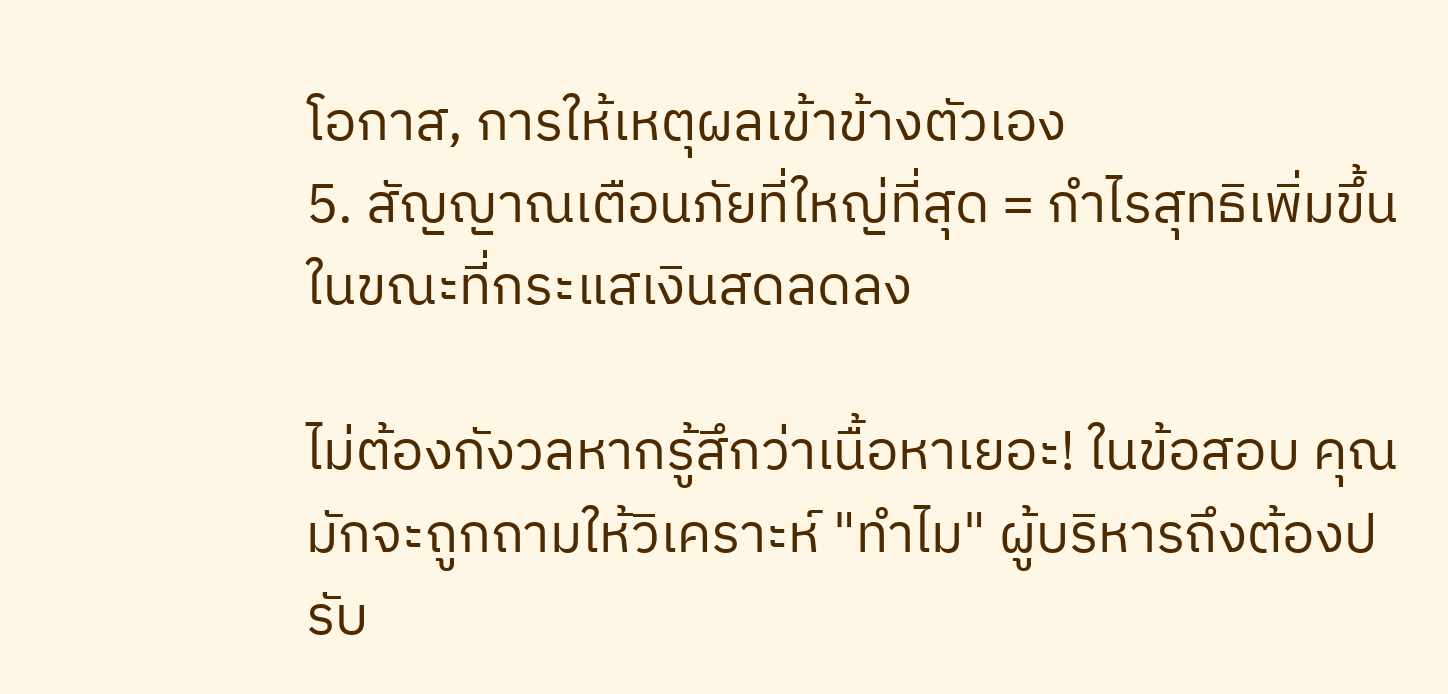โอกาส, การให้เหตุผลเข้าข้างตัวเอง
5. สัญญาณเตือนภัยที่ใหญ่ที่สุด = กำไรสุทธิเพิ่มขึ้นในขณะที่กระแสเงินสดลดลง

ไม่ต้องกังวลหากรู้สึกว่าเนื้อหาเยอะ! ในข้อสอบ คุณมักจะถูกถามให้วิเคราะห์ "ทำไม" ผู้บริหารถึงต้องปรับ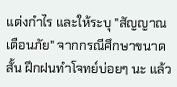แต่งกำไร และให้ระบุ "สัญญาณเตือนภัย" จากกรณีศึกษาขนาดสั้น ฝึกฝนทำโจทย์บ่อยๆ นะ แล้ว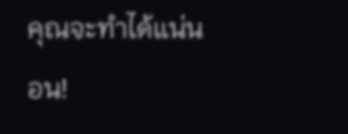คุณจะทำได้แน่นอน!